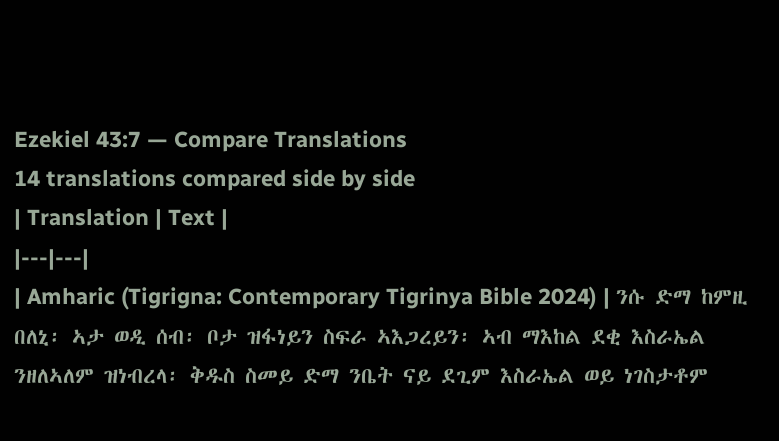Ezekiel 43:7 — Compare Translations
14 translations compared side by side
| Translation | Text |
|---|---|
| Amharic (Tigrigna: Contemporary Tigrinya Bible 2024) | ንሱ ድማ ከምዚ በለኒ፡ ኣታ ወዲ ሰብ፡ ቦታ ዝፋነይን ስፍራ ኣእጋረይን፡ ኣብ ማእከል ደቂ እስራኤል ንዘለኣለም ዝነብረላ፡ ቅዱስ ስመይ ድማ ንቤት ናይ ደጊም እስራኤል ወይ ነገስታቶም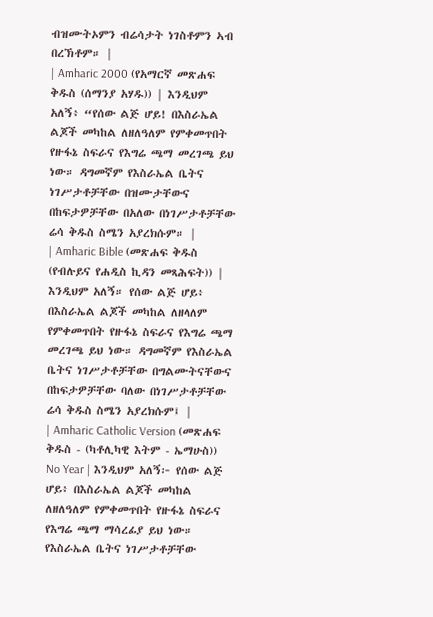ብዝሙትኦምን ብሬሳታት ነገስቶምን ኣብ በረኽቶም። |
| Amharic 2000 (የአማርኛ መጽሐፍ ቅዱስ (ሰማንያ አሃዱ)) | እንዲህም አለኝ፥ “የሰው ልጅ ሆይ! በእስራኤል ልጆች መካከል ለዘለዓለም የምቀመጥበት የዙፋኔ ስፍራና የእግሬ ጫማ መረገጫ ይህ ነው። ዳግመኛም የእስራኤል ቤትና ነገሥታቶቻቸው በዝሙታቸውና በከፍታዎቻቸው በአለው በነገሥታቶቻቸው ሬሳ ቅዱስ ስሜን አያረክሱም። |
| Amharic Bible (መጽሐፍ ቅዱስ (የብሉይና የሐዲስ ኪዳን መጻሕፍት)) | እንዲህም አለኝ። የሰው ልጅ ሆይ፥ በእስራኤል ልጆች መካከል ለዘላለም የምቀመጥበት የዙፋኔ ስፍራና የእግሬ ጫማ መረገጫ ይህ ነው። ዳግመኛም የእስራኤል ቤትና ነገሥታቶቻቸው በግልሙትናቸውና በከፍታዎቻቸው ባለው በነገሥታቶቻቸው ሬሳ ቅዱስ ስሜን አያረክሱም፤ |
| Amharic Catholic Version (መጽሐፍ ቅዱስ - (ካቶሊካዊ እትም - ኤማሁስ)) No Year | እንዲህም አለኝ፦ የሰው ልጅ ሆይ፥ በእስራኤል ልጆች መካከል ለዘለዓለም የምቀመጥበት የዙፋኔ ስፍራና የእግሬ ጫማ ማሳረፊያ ይህ ነው። የእስራኤል ቤትና ነገሥታቶቻቸው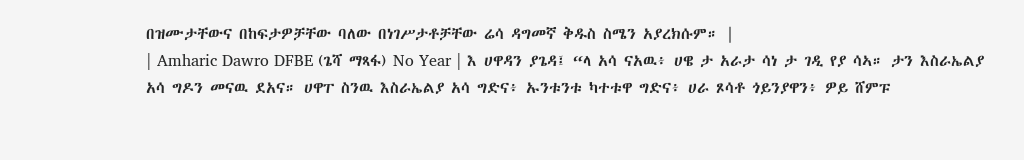በዝሙታቸውና በከፍታዎቻቸው ባለው በነገሥታቶቻቸው ሬሳ ዳግመኛ ቅዱስ ስሜን አያረክሱም። |
| Amharic Dawro DFBE (ጌሻ ማጻፋ) No Year | እ ሀዋዳን ያጌዳ፤ “ላ አሳ ናአዉ፥ ሀዌ ታ አራታ ሳነ ታ ገዲ የያ ሳኣ። ታን እስራኤልያ አሳ ግዶን መናዉ ደአና። ሀዋፐ ስንዉ እስራኤልያ አሳ ግድና፥ ኡንቱንቱ ካተቱዋ ግድና፥ ሀራ ጾሳቶ ጎይንያዋን፥ ዎይ ሸምፑ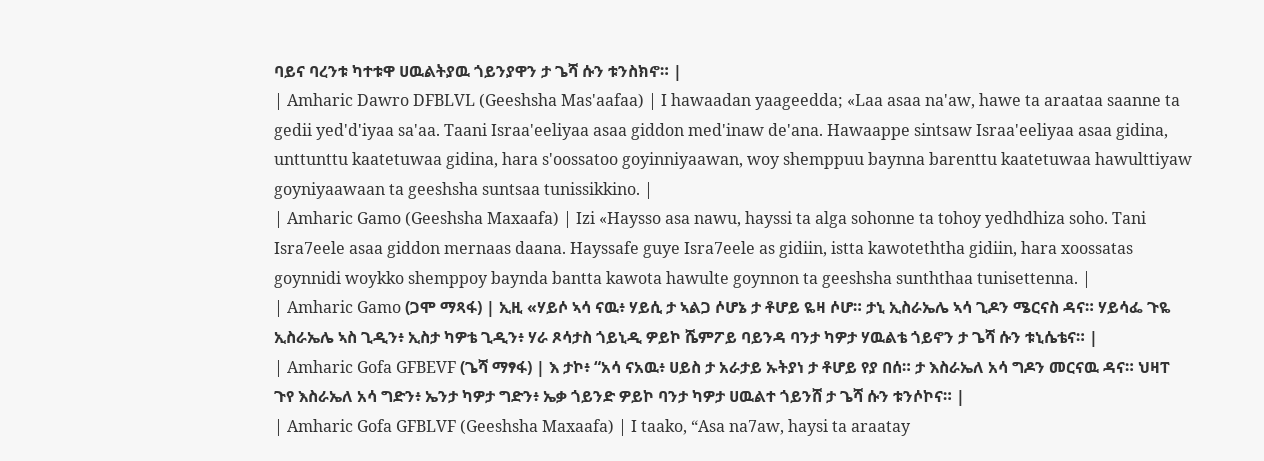ባይና ባረንቱ ካተቱዋ ሀዉልትያዉ ጎይንያዋን ታ ጌሻ ሱን ቱንስክኖ። |
| Amharic Dawro DFBLVL (Geeshsha Mas'aafaa) | I hawaadan yaageedda; «Laa asaa na'aw, hawe ta araataa saanne ta gedii yed'd'iyaa sa'aa. Taani Israa'eeliyaa asaa giddon med'inaw de'ana. Hawaappe sintsaw Israa'eeliyaa asaa gidina, unttunttu kaatetuwaa gidina, hara s'oossatoo goyinniyaawan, woy shemppuu baynna barenttu kaatetuwaa hawulttiyaw goyniyaawaan ta geeshsha suntsaa tunissikkino. |
| Amharic Gamo (Geeshsha Maxaafa) | Izi «Haysso asa nawu, hayssi ta alga sohonne ta tohoy yedhdhiza soho. Tani Isra7eele asaa giddon mernaas daana. Hayssafe guye Isra7eele as gidiin, istta kawoteththa gidiin, hara xoossatas goynnidi woykko shemppoy baynda bantta kawota hawulte goynnon ta geeshsha sunththaa tunisettenna. |
| Amharic Gamo (ጋሞ ማጻፋ) | ኢዚ «ሃይሶ ኣሳ ናዉ፥ ሃይሲ ታ ኣልጋ ሶሆኔ ታ ቶሆይ ዬዛ ሶሆ። ታኒ ኢስራኤሌ ኣሳ ጊዶን ሜርናስ ዳና። ሃይሳፌ ጉዬ ኢስራኤሌ ኣስ ጊዲን፥ ኢስታ ካዎቴ ጊዲን፥ ሃራ ጾሳታስ ጎይኒዲ ዎይኮ ሼምፖይ ባይንዳ ባንታ ካዎታ ሃዉልቴ ጎይኖን ታ ጌሻ ሱን ቱኒሴቴና። |
| Amharic Gofa GFBEVF (ጌሻ ማፃፋ) | እ ታኮ፥ “አሳ ናአዉ፥ ሀይስ ታ አራታይ ኡትያነ ታ ቶሆይ የያ በሰ። ታ እስራኤለ አሳ ግዶን መርናዉ ዳና። ህዛፐ ጉየ እስራኤለ አሳ ግድን፥ ኤንታ ካዎታ ግድን፥ ኤቃ ጎይንድ ዎይኮ ባንታ ካዎታ ሀዉልተ ጎይንሸ ታ ጌሻ ሱን ቱንሶኮና። |
| Amharic Gofa GFBLVF (Geeshsha Maxaafa) | I taako, “Asa na7aw, haysi ta araatay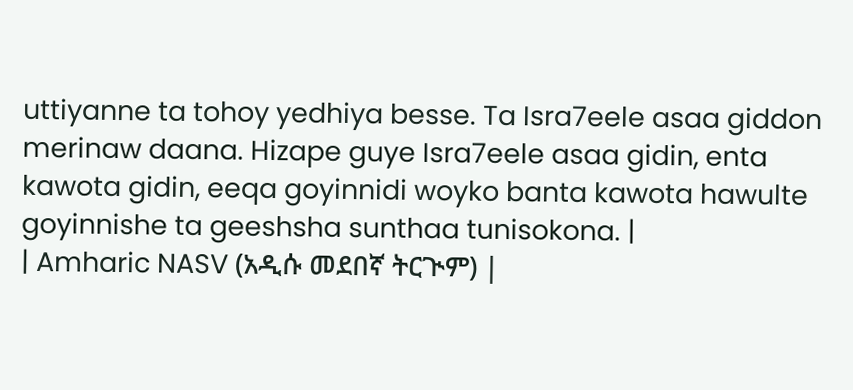uttiyanne ta tohoy yedhiya besse. Ta Isra7eele asaa giddon merinaw daana. Hizape guye Isra7eele asaa gidin, enta kawota gidin, eeqa goyinnidi woyko banta kawota hawulte goyinnishe ta geeshsha sunthaa tunisokona. |
| Amharic NASV (አዲሱ መደበኛ ትርጒም) |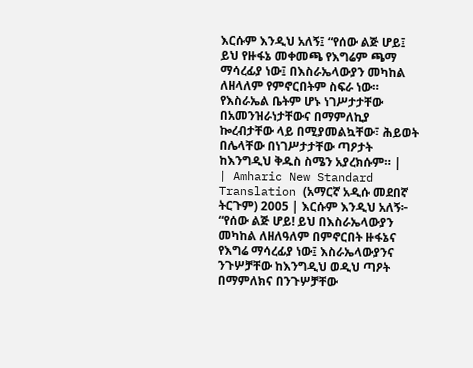እርሱም እንዲህ አለኝ፤ “የሰው ልጅ ሆይ፤ ይህ የዙፋኔ መቀመጫ የእግሬም ጫማ ማሳረፊያ ነው፤ በእስራኤላውያን መካከል ለዘላለም የምኖርበትም ስፍራ ነው። የእስራኤል ቤትም ሆኑ ነገሥታታቸው በአመንዝራነታቸውና በማምለኪያ ኰረብታቸው ላይ በሚያመልኳቸው፣ ሕይወት በሌላቸው በነገሥታታቸው ጣዖታት ከእንግዲህ ቅዱስ ስሜን አያረክሱም። |
| Amharic New Standard Translation (አማርኛ አዲሱ መደበኛ ትርጉም) 2005 | እርሱም እንዲህ አለኝ፦ “የሰው ልጅ ሆይ! ይህ በእስራኤላውያን መካከል ለዘለዓለም በምኖርበት ዙፋኔና የእግሬ ማሳረፊያ ነው፤ እስራኤላውያንና ንጉሦቻቸው ከእንግዲህ ወዲህ ጣዖት በማምለክና በንጉሦቻቸው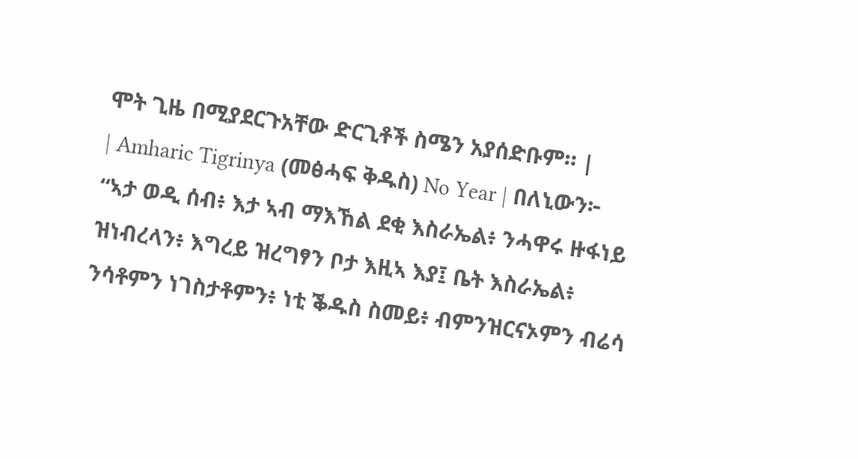ሞት ጊዜ በሚያደርጉአቸው ድርጊቶች ስሜን አያሰድቡም። |
| Amharic Tigrinya (መፅሓፍ ቅዱስ) No Year | በለኒውን፦ “ኣታ ወዲ ሰብ፥ እታ ኣብ ማእኸል ደቂ እስራኤል፥ ንሓዋሩ ዙፋነይ ዝነብረላን፥ እግረይ ዝረግፃን ቦታ እዚኣ እያ፤ ቤት እስራኤል፥ ንሳቶምን ነገስታቶምን፥ ነቲ ቕዱስ ስመይ፥ ብምንዝርናኦምን ብሬሳ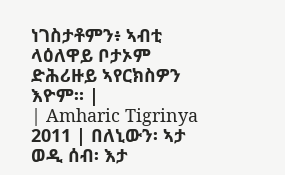ነገስታቶምን፥ ኣብቲ ላዕለዋይ ቦታኦም ድሕሪዙይ ኣየርክስዎን እዮም። |
| Amharic Tigrinya 2011 | በለኒውን፡ ኣታ ወዲ ሰብ፡ እታ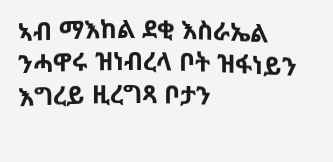ኣብ ማእከል ደቂ እስራኤል ንሓዋሩ ዝነብረላ ቦት ዝፋነይን እግረይ ዚረግጻ ቦታን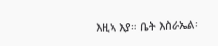እዚኣ እያ። ቤት እስራኤል፡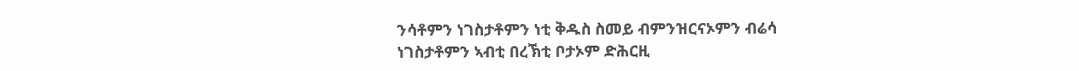ንሳቶምን ነገስታቶምን ነቲ ቅዱስ ስመይ ብምንዝርናኦምን ብሬሳ ነገስታቶምን ኣብቲ በረኽቲ ቦታኦም ድሕርዚ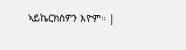ኣይኬርክስዎን እዮም። |